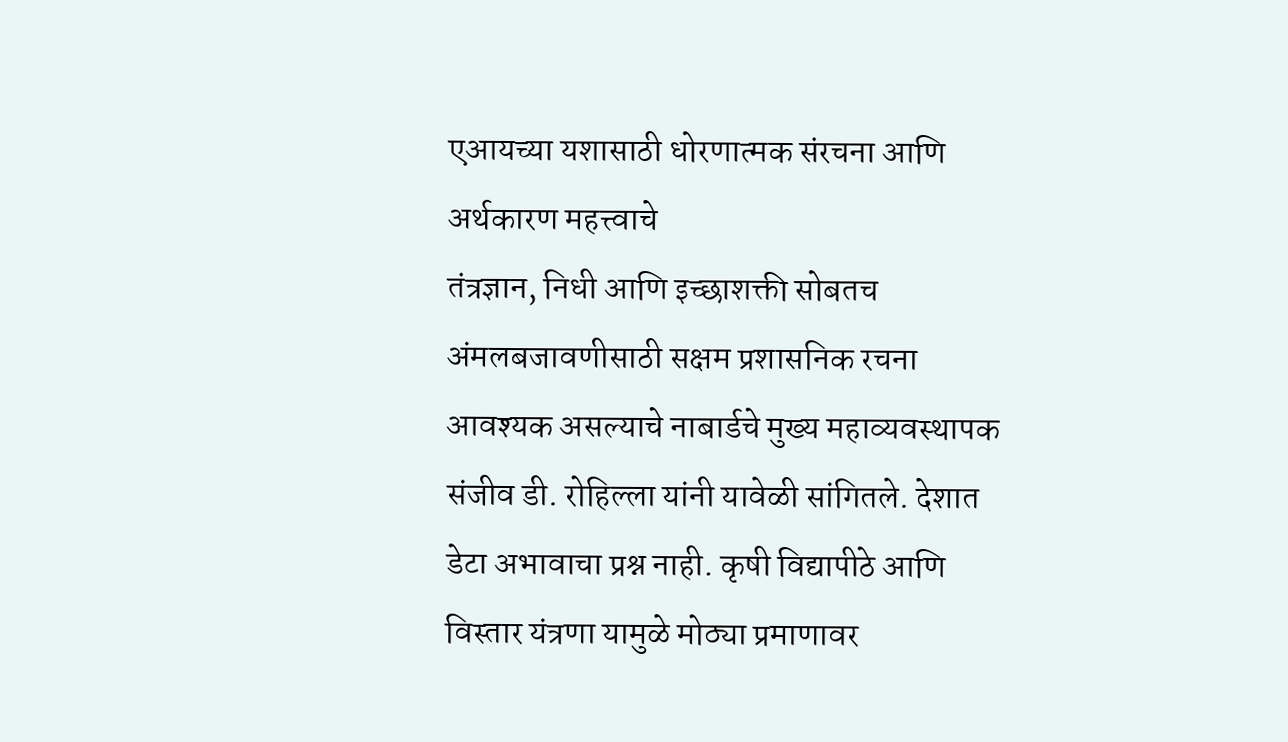एआयच्या यशासाठी धोरणात्मक संरचना आणि अर्थकारण महत्त्वाचे
तंत्रज्ञान, निधी आणि इच्छाशक्ती सोबतच अंमलबजावणीसाठी सक्षम प्रशासनिक रचना आवश्यक असल्याचे नाबार्डचे मुख्य महाव्यवस्थापक संजीव डी. रोहिल्ला यांनी यावेळी सांगितले. देशात डेटा अभावाचा प्रश्न नाही. कृषी विद्यापीठे आणि विस्तार यंत्रणा यामुळे मोठ्या प्रमाणावर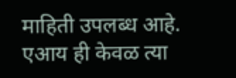माहिती उपलब्ध आहे. एआय ही केवळ त्या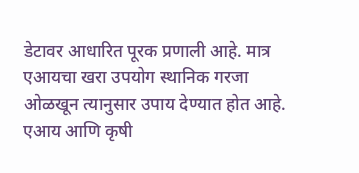डेटावर आधारित पूरक प्रणाली आहे. मात्र एआयचा खरा उपयोग स्थानिक गरजा ओळखून त्यानुसार उपाय देण्यात होत आहे. एआय आणि कृषी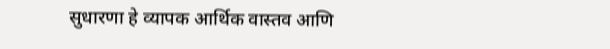सुधारणा हे व्यापक आर्थिक वास्तव आणि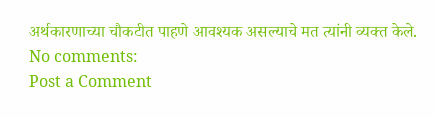अर्थकारणाच्या चौकटीत पाहणे आवश्यक असल्याचे मत त्यांनी व्यक्त केले.
No comments:
Post a Comment